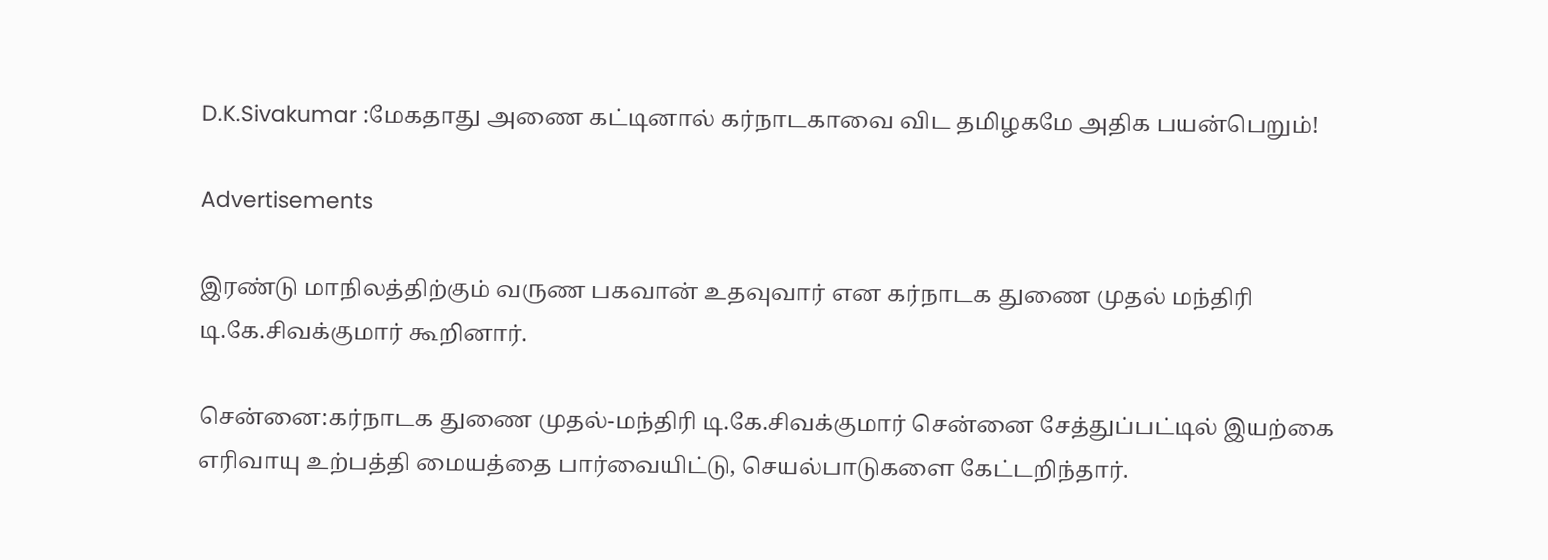D.K.Sivakumar :மேகதாது அணை கட்டினால் கர்நாடகாவை விட தமிழகமே அதிக பயன்பெறும்!

Advertisements

இரண்டு மாநிலத்திற்கும் வருண பகவான் உதவுவார் என கர்நாடக துணை முதல் மந்திரி டி.கே.சிவக்குமார் கூறினார்.

சென்னை:கர்நாடக துணை முதல்-மந்திரி டி.கே.சிவக்குமார் சென்னை சேத்துப்பட்டில் இயற்கை எரிவாயு உற்பத்தி மையத்தை பார்வையிட்டு, செயல்பாடுகளை கேட்டறிந்தார்.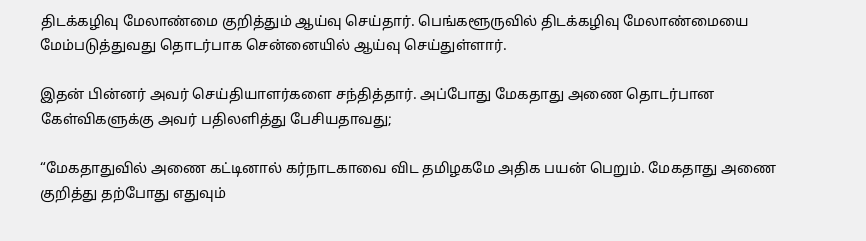திடக்கழிவு மேலாண்மை குறித்தும் ஆய்வு செய்தார். பெங்களூருவில் திடக்கழிவு மேலாண்மையை மேம்படுத்துவது தொடர்பாக சென்னையில் ஆய்வு செய்துள்ளார்.

இதன் பின்னர் அவர் செய்தியாளர்களை சந்தித்தார். அப்போது மேகதாது அணை தொடர்பான கேள்விகளுக்கு அவர் பதிலளித்து பேசியதாவது;

“மேகதாதுவில் அணை கட்டினால் கர்நாடகாவை விட தமிழகமே அதிக பயன் பெறும். மேகதாது அணை குறித்து தற்போது எதுவும்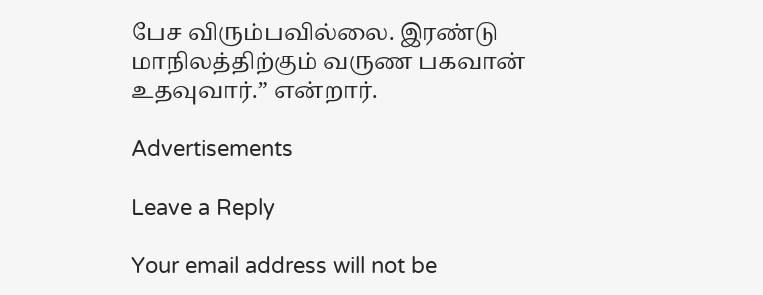பேச விரும்பவில்லை. இரண்டு மாநிலத்திற்கும் வருண பகவான் உதவுவார்.” என்றார்.

Advertisements

Leave a Reply

Your email address will not be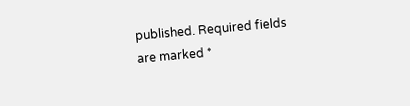published. Required fields are marked *